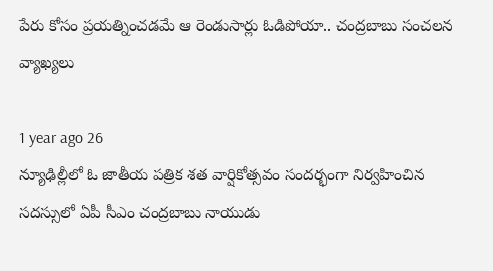పేరు కోసం ప్రయత్నించడమే ఆ రెండుసార్లు ఓడిపోయా.. చంద్రబాబు సంచలన వ్యాఖ్యలు

1 year ago 26
న్యూఢిల్లీలో ఓ జాతీయ పత్రిక శత వార్షికోత్సవం సందర్భంగా నిర్వహించిన సదస్సులో ఏపీ సీఎం చంద్రబాబు నాయుడు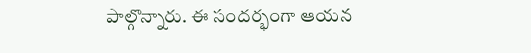పాల్గొన్నారు. ఈ సందర్భంగా ఆయన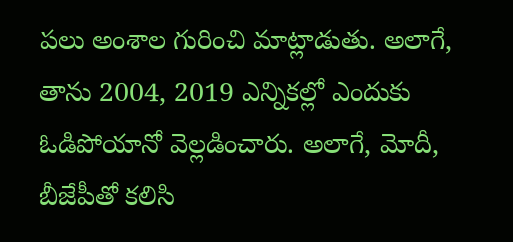పలు అంశాల గురించి మాట్లాడుతు. అలాగే, తాను 2004, 2019 ఎన్నికల్లో ఎందుకు ఓడిపోయానో వెల్లడించారు. అలాగే, మోదీ, బీజేపీతో కలిసి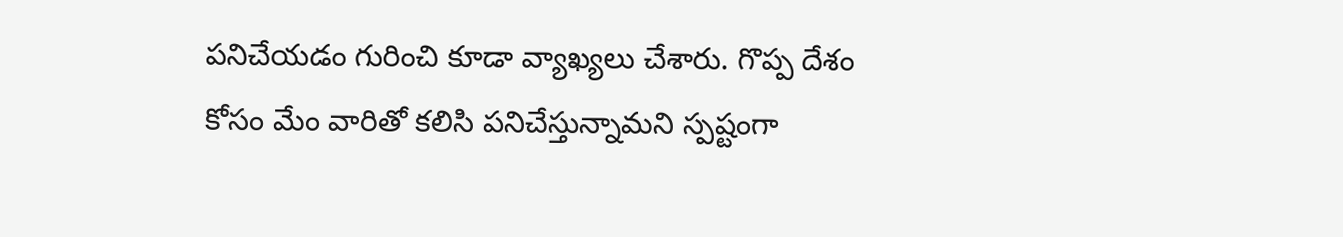పనిచేయడం గురించి కూడా వ్యాఖ్యలు చేశారు. గొప్ప దేశం కోసం మేం వారితో కలిసి పనిచేస్తున్నామని స్పష్టంగా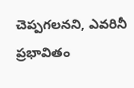చెప్పగలనని, ఎవరినీ ప్రభావితం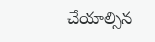చేయాల్సిన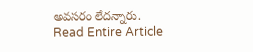అవసరం లేదన్నారు.
Read Entire Article